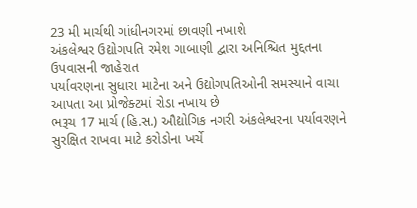23 મી માર્ચથી ગાંધીનગરમાં છાવણી નખાશે
અંકલેશ્વર ઉદ્યોગપતિ રમેશ ગાબાણી દ્વારા અનિશ્ચિત મુદ્દતના ઉપવાસની જાહેરાત
પર્યાવરણના સુધારા માટેના અને ઉદ્યોગપતિઓની સમસ્યાને વાચા આપતા આ પ્રોજેક્ટમાં રોડા નખાય છે
ભરૂચ 17 માર્ચ (હિ.સ.) ઔદ્યોગિક નગરી અંકલેશ્વરના પર્યાવરણને સુરક્ષિત રાખવા માટે કરોડોના ખર્ચે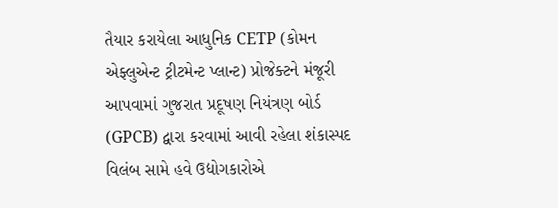તૈયાર કરાયેલા આધુનિક CETP (કોમન એફ્લુએન્ટ ટ્રીટમેન્ટ પ્લાન્ટ) પ્રોજેક્ટને મંજૂરી આપવામાં ગુજરાત પ્રદૂષણ નિયંત્રણ બોર્ડ (GPCB) દ્વારા કરવામાં આવી રહેલા શંકાસ્પદ વિલંબ સામે હવે ઉદ્યોગકારોએ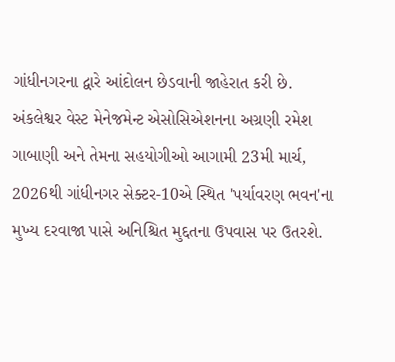ગાંધીનગરના દ્વારે આંદોલન છેડવાની જાહેરાત કરી છે. અંકલેશ્વર વેસ્ટ મેનેજમેન્ટ એસોસિએશનના અગ્રણી રમેશ ગાબાણી અને તેમના સહયોગીઓ આગામી 23મી માર્ચ, 2026થી ગાંધીનગર સેક્ટર-10એ સ્થિત 'પર્યાવરણ ભવન'ના મુખ્ય દરવાજા પાસે અનિશ્ચિત મુદ્દતના ઉપવાસ પર ઉતરશે.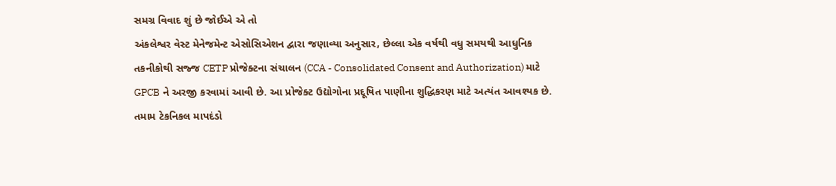સમગ્ર વિવાદ શું છે જોઈએ એ તો
અંકલેશ્વર વેસ્ટ મેનેજમેન્ટ એસોસિએશન દ્વારા જણાવ્યા અનુસાર, છેલ્લા એક વર્ષથી વધુ સમયથી આધુનિક તકનીકોથી સજ્જ CETP પ્રોજેક્ટના સંચાલન (CCA - Consolidated Consent and Authorization) માટે GPCB ને અરજી કરવામાં આવી છે. આ પ્રોજેક્ટ ઉદ્યોગોના પ્રદૂષિત પાણીના શુદ્ધિકરણ માટે અત્યંત આવશ્યક છે. તમામ ટેકનિકલ માપદંડો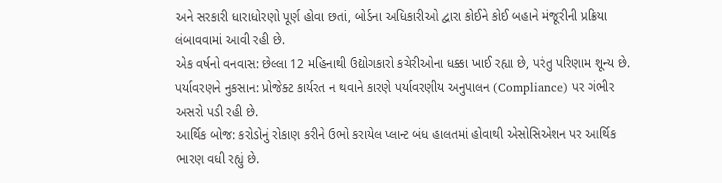અને સરકારી ધારાધોરણો પૂર્ણ હોવા છતાં, બોર્ડના અધિકારીઓ દ્વારા કોઈને કોઈ બહાને મંજૂરીની પ્રક્રિયા લંબાવવામાં આવી રહી છે.
એક વર્ષનો વનવાસ: છેલ્લા 12 મહિનાથી ઉદ્યોગકારો કચેરીઓના ધક્કા ખાઈ રહ્યા છે, પરંતુ પરિણામ શૂન્ય છે.
પર્યાવરણને નુકસાન: પ્રોજેક્ટ કાર્યરત ન થવાને કારણે પર્યાવરણીય અનુપાલન (Compliance) પર ગંભીર અસરો પડી રહી છે.
આર્થિક બોજ: કરોડોનું રોકાણ કરીને ઉભો કરાયેલ પ્લાન્ટ બંધ હાલતમાં હોવાથી એસોસિએશન પર આર્થિક ભારણ વધી રહ્યું છે.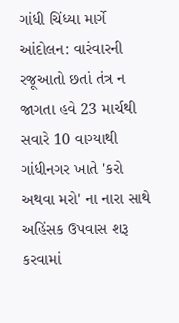ગાંધી ચિંધ્યા માર્ગે આંદોલન: વારંવારની રજૂઆતો છતાં તંત્ર ન જાગતા હવે 23 માર્ચથી સવારે 10 વાગ્યાથી ગાંધીનગર ખાતે 'કરો અથવા મરો' ના નારા સાથે અહિંસક ઉપવાસ શરૂ કરવામાં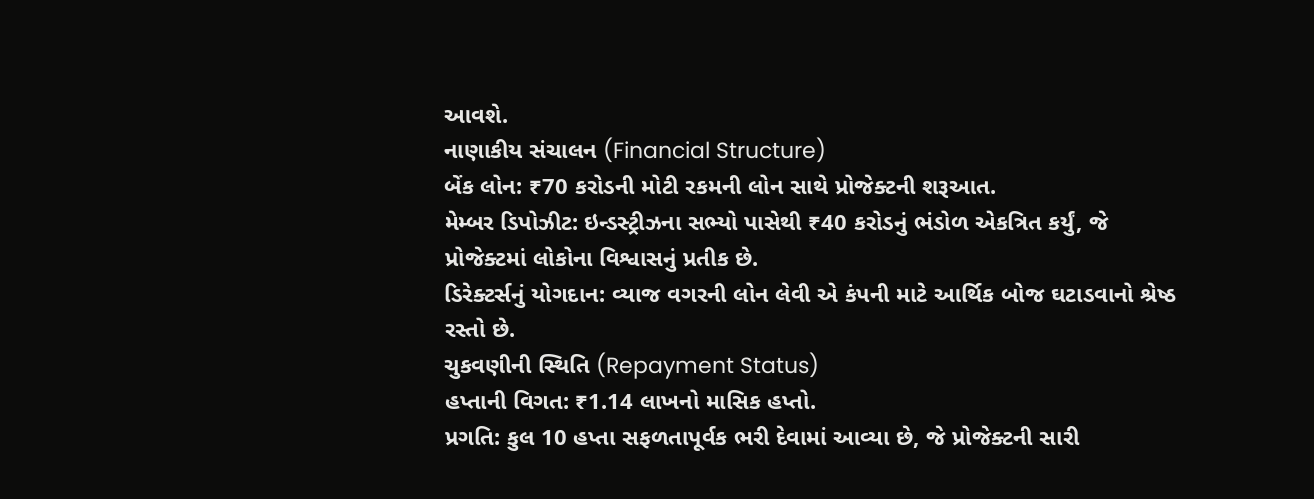આવશે.
નાણાકીય સંચાલન (Financial Structure)
બેંક લોન: ₹70 કરોડની મોટી રકમની લોન સાથે પ્રોજેક્ટની શરૂઆત.
મેમ્બર ડિપોઝીટ: ઇન્ડસ્ટ્રીઝના સભ્યો પાસેથી ₹40 કરોડનું ભંડોળ એકત્રિત કર્યું, જે પ્રોજેક્ટમાં લોકોના વિશ્વાસનું પ્રતીક છે.
ડિરેક્ટર્સનું યોગદાન: વ્યાજ વગરની લોન લેવી એ કંપની માટે આર્થિક બોજ ઘટાડવાનો શ્રેષ્ઠ રસ્તો છે.
ચુકવણીની સ્થિતિ (Repayment Status)
હપ્તાની વિગત: ₹1.14 લાખનો માસિક હપ્તો.
પ્રગતિ: કુલ 10 હપ્તા સફળતાપૂર્વક ભરી દેવામાં આવ્યા છે, જે પ્રોજેક્ટની સારી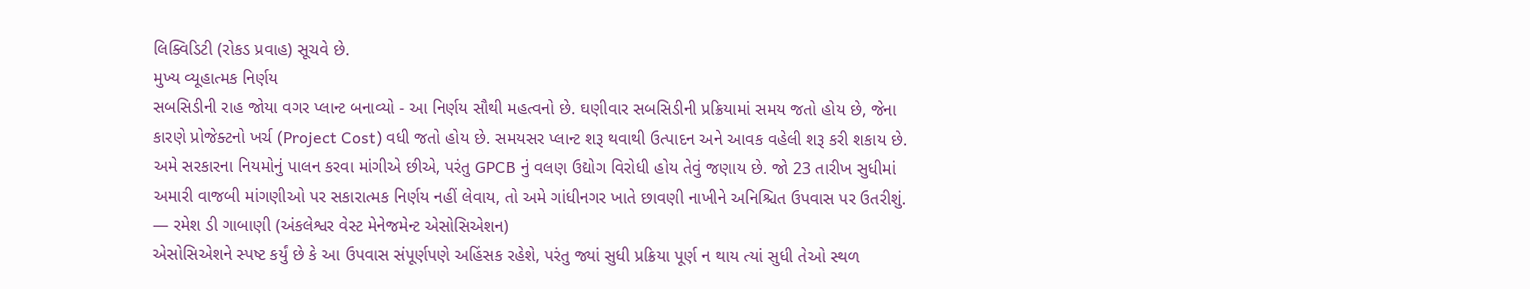લિક્વિડિટી (રોકડ પ્રવાહ) સૂચવે છે.
મુખ્ય વ્યૂહાત્મક નિર્ણય
સબસિડીની રાહ જોયા વગર પ્લાન્ટ બનાવ્યો - આ નિર્ણય સૌથી મહત્વનો છે. ઘણીવાર સબસિડીની પ્રક્રિયામાં સમય જતો હોય છે, જેના કારણે પ્રોજેક્ટનો ખર્ચ (Project Cost) વધી જતો હોય છે. સમયસર પ્લાન્ટ શરૂ થવાથી ઉત્પાદન અને આવક વહેલી શરૂ કરી શકાય છે.
અમે સરકારના નિયમોનું પાલન કરવા માંગીએ છીએ, પરંતુ GPCB નું વલણ ઉદ્યોગ વિરોધી હોય તેવું જણાય છે. જો 23 તારીખ સુધીમાં અમારી વાજબી માંગણીઓ પર સકારાત્મક નિર્ણય નહીં લેવાય, તો અમે ગાંધીનગર ખાતે છાવણી નાખીને અનિશ્ચિત ઉપવાસ પર ઉતરીશું.
— રમેશ ડી ગાબાણી (અંકલેશ્વર વેસ્ટ મેનેજમેન્ટ એસોસિએશન)
એસોસિએશને સ્પષ્ટ કર્યું છે કે આ ઉપવાસ સંપૂર્ણપણે અહિંસક રહેશે, પરંતુ જ્યાં સુધી પ્રક્રિયા પૂર્ણ ન થાય ત્યાં સુધી તેઓ સ્થળ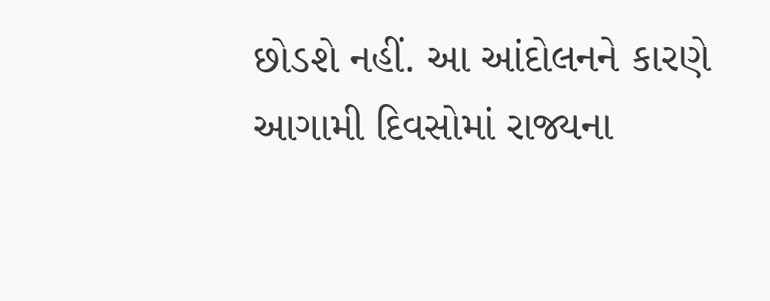છોડશે નહીં. આ આંદોલનને કારણે આગામી દિવસોમાં રાજ્યના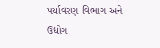પર્યાવરણ વિભાગ અને ઉદ્યોગ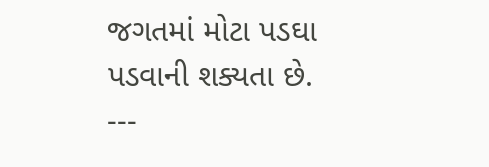જગતમાં મોટા પડઘા પડવાની શક્યતા છે.
---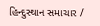હિન્દુસ્થાન સમાચાર /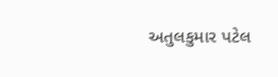અતુલકુમાર પટેલ